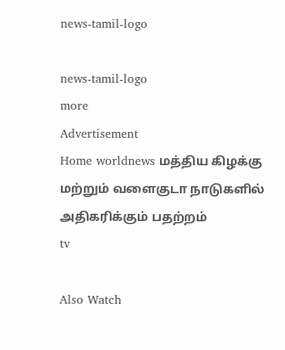news-tamil-logo

news-tamil-logo
more
Advertisement
Home worldnews மத்திய கிழக்கு மற்றும் வளைகுடா நாடுகளில் அதிகரிக்கும் பதற்றம்
tv

Also Watch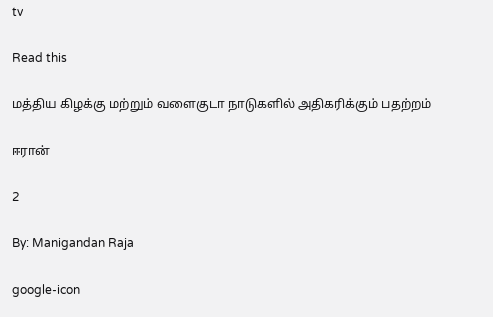tv

Read this

மத்திய கிழக்கு மற்றும் வளைகுடா நாடுகளில் அதிகரிக்கும் பதற்றம்

ஈரான்

2

By: Manigandan Raja

google-icon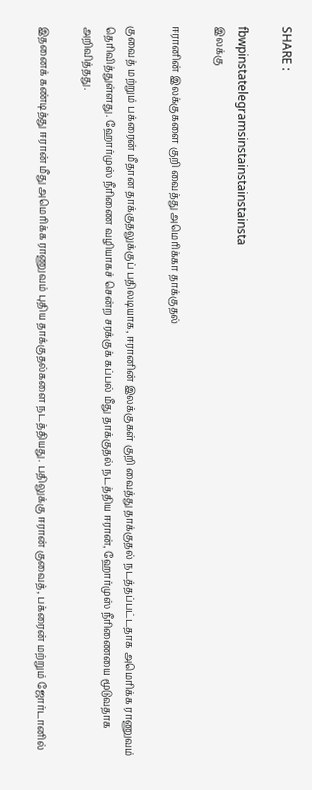SHARE :

fbwpinstatelegramsinstainstainstainsta
இலக்கு

ஈரானின் இலக்குகளை குறி வைத்து அமெரிக்கா தாக்குதல்

குவைத் மற்றும் பக்ரைன் மீதான தாக்குதலுக்குப் பதிலடியாக, ஈரானின் இலக்குகள் குறி வைத்து தாக்குதல் நடத்தப்பட்டதாக அமெரிக்க ராணுவம் தெரிவித்துள்ளது. ஹோர்முஸ் நீரிணை வழியாகச் சென்ற சரக்குக் கப்பல் மீது தாக்குதல் நடத்திய ஈரான், ஹோர்முஸ் நீரிணையை மூடுவதாக அறிவித்தது.

இதனைக் கண்டித்து ஈரான் மீது அமெரிக்க ராணுவம் புதிய தாக்குதல்களை நடத்தியது. பதிலுக்கு ஈரான் குவைத், பக்ரைன் மற்றும் ஜோர்டானில்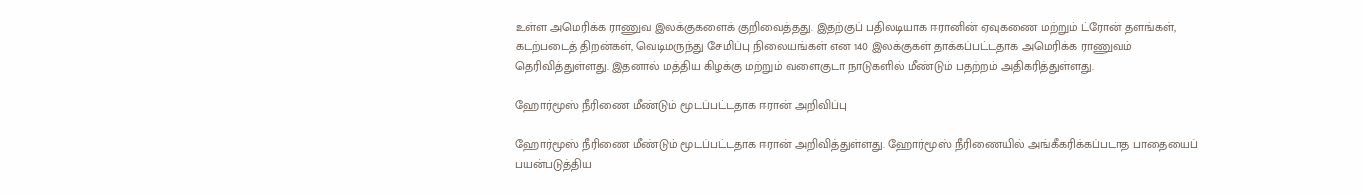உள்ள அமெரிக்க ராணுவ இலக்குகளைக் குறிவைத்தது. இதற்குப் பதிலடியாக ஈரானின் ஏவுகணை மற்றும் ட்ரோன் தளங்கள், கடற்படைத் திறன்கள், வெடிமருந்து சேமிப்பு நிலையங்கள் என 140 இலக்குகள் தாக்கப்பட்டதாக அமெரிக்க ராணுவம் தெரிவித்துள்ளது. இதனால் மத்திய கிழக்கு மற்றும் வளைகுடா நாடுகளில் மீண்டும் பதற்றம் அதிகரித்துள்ளது.

ஹோர்மூஸ் நீரிணை மீண்டும் மூடப்பட்டதாக ஈரான் அறிவிப்பு

ஹோர்மூஸ் நீரிணை மீண்டும் மூடப்பட்டதாக ஈரான் அறிவித்துள்ளது. ஹோர்மூஸ் நீரிணையில் அங்கீகரிக்கப்படாத பாதையைப் பயன்படுத்திய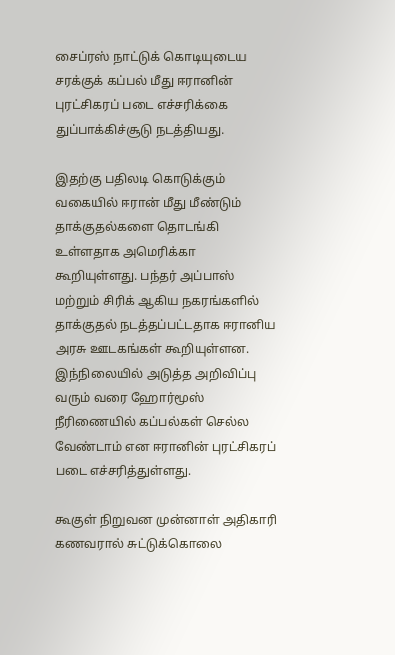சைப்ரஸ் நாட்டுக் கொடியுடைய சரக்குக் கப்பல் மீது ஈரானின் புரட்சிகரப் படை எச்சரிக்கை துப்பாக்கிச்சூடு நடத்தியது.

இதற்கு பதிலடி கொடுக்கும் வகையில் ஈரான் மீது மீண்டும் தாக்குதல்களை தொடங்கி உள்ளதாக அமெரிக்கா கூறியுள்ளது. பந்தர் அப்பாஸ் மற்றும் சிரிக் ஆகிய நகரங்களில் தாக்குதல் நடத்தப்பட்டதாக ஈரானிய அரசு ஊடகங்கள் கூறியுள்ளன. இந்நிலையில் அடுத்த அறிவிப்பு வரும் வரை ஹோர்மூஸ் நீரிணையில் கப்பல்கள் செல்ல வேண்டாம் என ஈரானின் புரட்சிகரப் படை எச்சரித்துள்ளது.

கூகுள் நிறுவன முன்னாள் அதிகாரி கணவரால் சுட்டுக்கொலை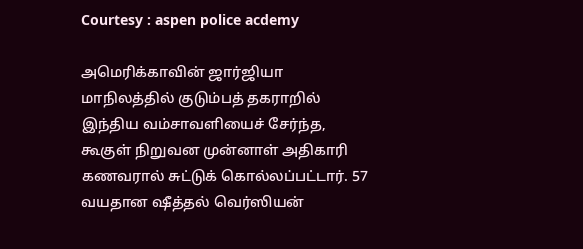Courtesy : aspen police acdemy

அமெரிக்காவின் ஜார்ஜியா மாநிலத்தில் குடும்பத் தகராறில் இந்திய வம்சாவளியைச் சேர்ந்த, கூகுள் நிறுவன முன்னாள் அதிகாரி கணவரால் சுட்டுக் கொல்லப்பட்டார். 57 வயதான ஷீத்தல் வெர்ஸியன்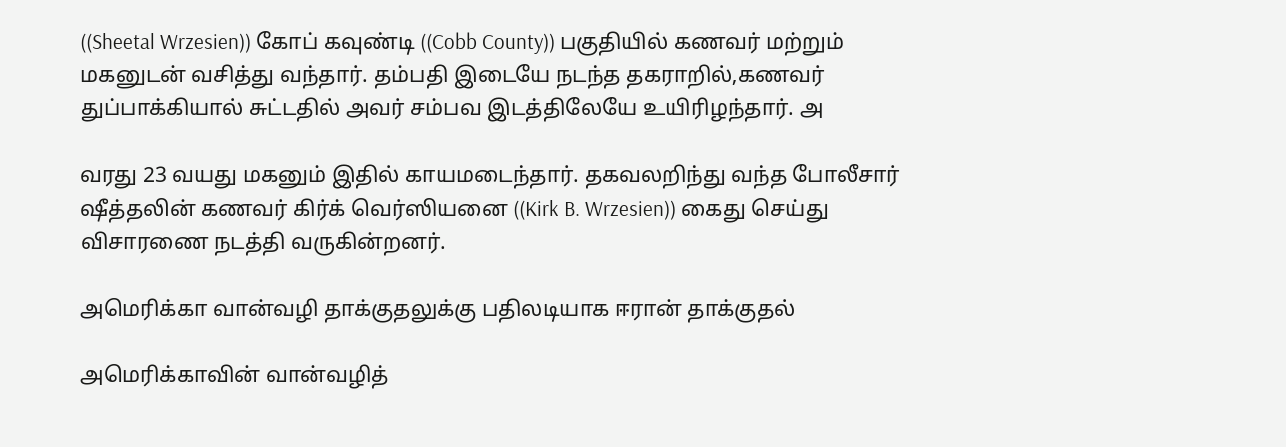((Sheetal Wrzesien)) கோப் கவுண்டி ((Cobb County)) பகுதியில் கணவர் மற்றும் மகனுடன் வசித்து வந்தார். தம்பதி இடையே நடந்த தகராறில்,கணவர் துப்பாக்கியால் சுட்டதில் அவர் சம்பவ இடத்திலேயே உயிரிழந்தார். அ

வரது 23 வயது மகனும் இதில் காயமடைந்தார். தகவலறிந்து வந்த போலீசார் ஷீத்தலின் கணவர் கிர்க் வெர்ஸியனை ((Kirk B. Wrzesien)) கைது செய்து விசாரணை நடத்தி வருகின்றனர்.

அமெரிக்கா வான்வழி தாக்குதலுக்கு பதிலடியாக ஈரான் தாக்குதல்

அமெரிக்காவின் வான்வழித்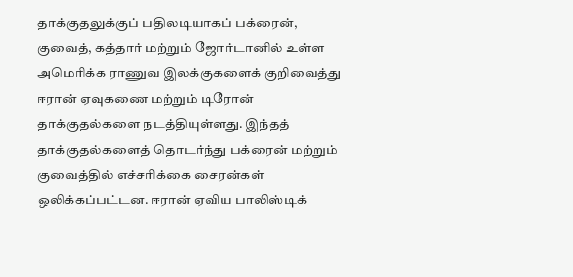தாக்குதலுக்குப் பதிலடியாகப் பக்ரைன், குவைத், கத்தார் மற்றும் ஜோர்டானில் உள்ள அமெரிக்க ராணுவ இலக்குகளைக் குறிவைத்து ஈரான் ஏவுகணை மற்றும் டிரோன் தாக்குதல்களை நடத்தியுள்ளது. இந்தத் தாக்குதல்களைத் தொடர்ந்து பக்ரைன் மற்றும் குவைத்தில் எச்சரிக்கை சைரன்கள் ஒலிக்கப்பட்டன. ஈரான் ஏவிய பாலிஸ்டிக்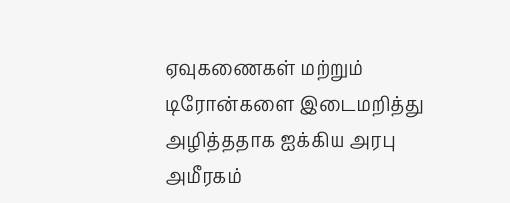ஏவுகணைகள் மற்றும் டிரோன்களை இடைமறித்து அழித்ததாக ஐக்கிய அரபு அமீரகம்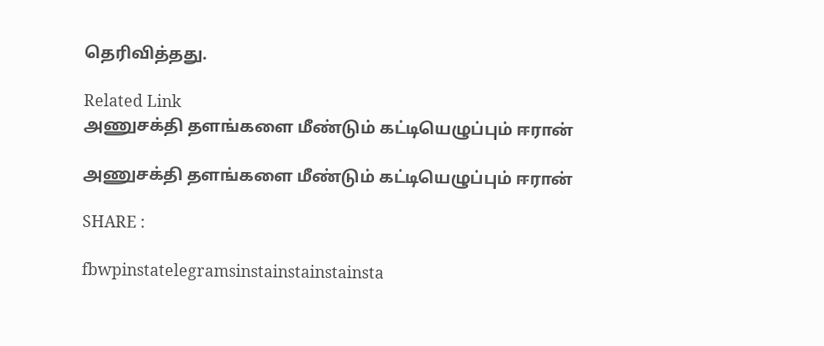தெரிவித்தது.

Related Link
அணுசக்தி தளங்களை மீண்டும் கட்டியெழுப்பும் ஈரான்

அணுசக்தி தளங்களை மீண்டும் கட்டியெழுப்பும் ஈரான்

SHARE :

fbwpinstatelegramsinstainstainstainsta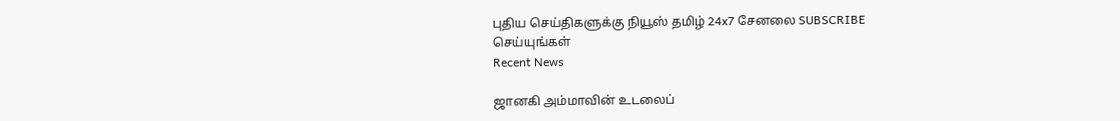புதிய செய்திகளுக்கு நியூஸ் தமிழ் 24x7 சேனலை SUBSCRIBE செய்யுங்கள்
Recent News

ஜானகி அம்மாவின் உடலைப்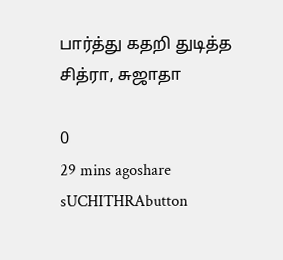பார்த்து கதறி துடித்த சித்ரா, சுஜாதா

0
29 mins agoshare
sUCHITHRAbutton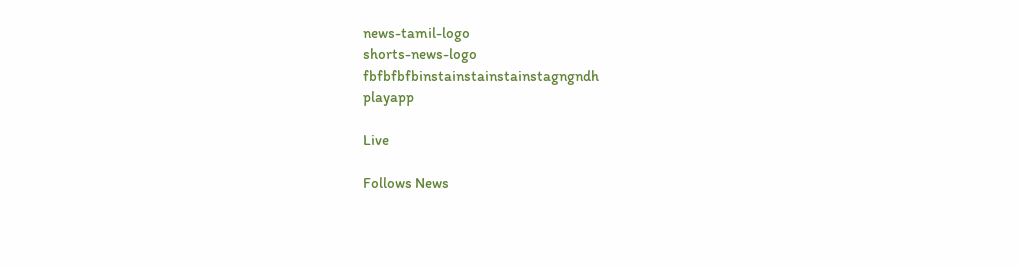news-tamil-logo
shorts-news-logo
fbfbfbfbinstainstainstainstagngndh
playapp

Live

Follows News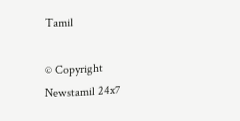Tamil

© Copyright Newstamil 24x7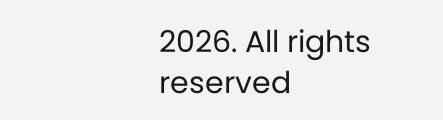2026. All rights reserved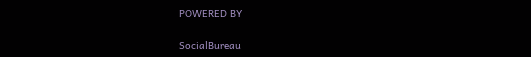POWERED BY

SocialBureau